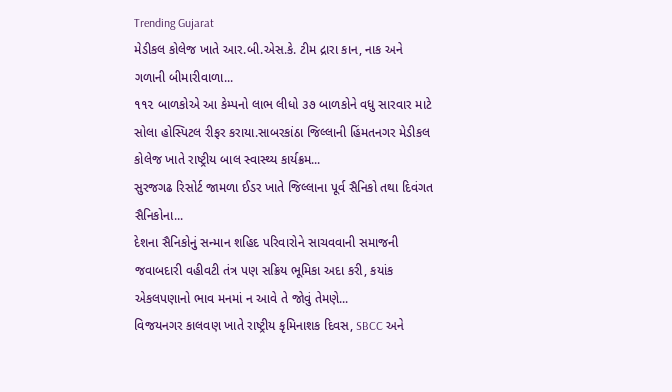Trending Gujarat
મેડીકલ કોલેજ ખાતે આર.બી.એસ.કે. ટીમ દ્રારા કાન, નાક અને ગળાની બીમારીવાળા...
૧૧૨ બાળકોએ આ કેમ્પનો લાભ લીધો ૩૭ બાળકોને વધુ સારવાર માટે સોલા હોસ્પિટલ રીફર કરાયા.સાબરકાંઠા જિલ્લાની હિંમતનગર મેડીકલ કોલેજ ખાતે રાષ્ટ્રીય બાલ સ્વાસ્થ્ય કાર્યક્રમ...
સુરજગઢ રિસોર્ટ જામળા ઈડર ખાતે જિલ્લાના પૂર્વ સૈનિકો તથા દિવંગત સૈનિકોના...
દેશના સૈનિકોનું સન્માન શહિદ પરિવારોને સાચવવાની સમાજની જવાબદારી વહીવટી તંત્ર પણ સક્રિય ભૂમિકા અદા કરી, કયાંક એકલપણાનો ભાવ મનમાં ન આવે તે જોવું તેમણે...
વિજયનગર કાલવણ ખાતે રાષ્ટ્રીય કૃમિનાશક દિવસ, SBCC અને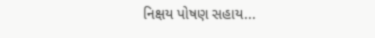નિક્ષય પોષણ સહાય...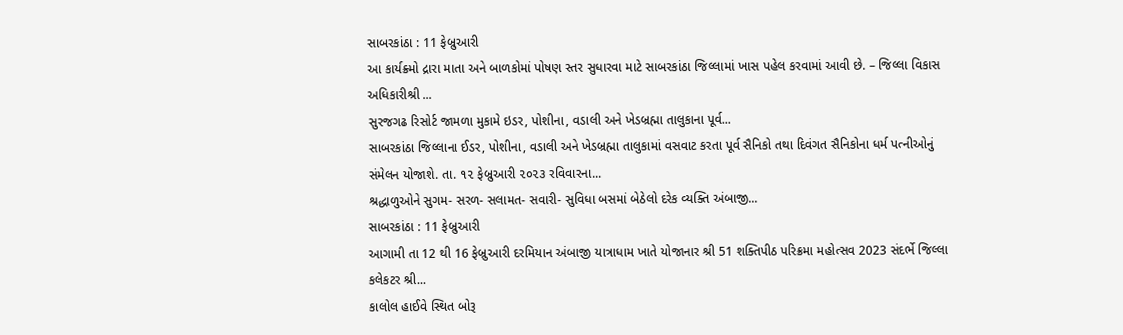સાબરકાંઠા : 11 ફેબ્રુઆરી
આ કાર્યક્ર્મો દ્રારા માતા અને બાળકોમાં પોષણ સ્તર સુધારવા માટે સાબરકાંઠા જિલ્લામાં ખાસ પહેલ કરવામાં આવી છે. – જિલ્લા વિકાસ અધિકારીશ્રી ...
સુરજગઢ રિસોર્ટ જામળા મુકામે ઇડર, પોશીના, વડાલી અને ખેડબ્રહ્મા તાલુકાના પૂર્વ...
સાબરકાંઠા જિલ્લાના ઈડર, પોશીના, વડાલી અને ખેડબ્રહ્મા તાલુકામાં વસવાટ કરતા પૂર્વ સૈનિકો તથા દિવંગત સૈનિકોના ધર્મ પત્નીઓનું સંમેલન યોજાશે. તા. ૧૨ ફેબ્રુઆરી ૨૦૨૩ રવિવારના...
શ્રદ્ધાળુઓને સુગમ- સરળ- સલામત- સવારી- સુવિધા બસમાં બેઠેલો દરેક વ્યક્તિ અંબાજી...
સાબરકાંઠા : 11 ફેબ્રુઆરી
આગામી તા 12 થી 16 ફેબ્રુઆરી દરમિયાન અંબાજી યાત્રાધામ ખાતે યોજાનાર શ્રી 51 શક્તિપીઠ પરિક્રમા મહોત્સવ 2023 સંદર્ભે જિલ્લા કલેકટર શ્રી...
કાલોલ હાઈવે સ્થિત બોરૂ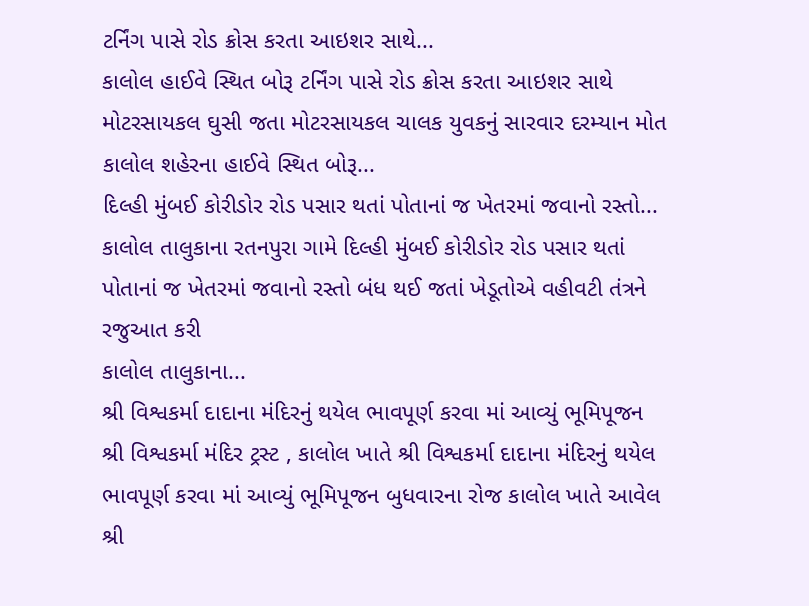ટર્નિંગ પાસે રોડ ક્રોસ કરતા આઇશર સાથે...
કાલોલ હાઈવે સ્થિત બોરૂ ટર્નિંગ પાસે રોડ ક્રોસ કરતા આઇશર સાથે મોટરસાયકલ ઘુસી જતા મોટરસાયકલ ચાલક યુવકનું સારવાર દરમ્યાન મોત
કાલોલ શહેરના હાઈવે સ્થિત બોરૂ...
દિલ્હી મુંબઈ કોરીડોર રોડ પસાર થતાં પોતાનાં જ ખેતરમાં જવાનો રસ્તો...
કાલોલ તાલુકાના રતનપુરા ગામે દિલ્હી મુંબઈ કોરીડોર રોડ પસાર થતાં પોતાનાં જ ખેતરમાં જવાનો રસ્તો બંધ થઈ જતાં ખેડૂતોએ વહીવટી તંત્રને રજુઆત કરી
કાલોલ તાલુકાના...
શ્રી વિશ્વકર્મા દાદાના મંદિરનું થયેલ ભાવપૂર્ણ કરવા માં આવ્યું ભૂમિપૂજન
શ્રી વિશ્વકર્મા મંદિર ટ્રસ્ટ , કાલોલ ખાતે શ્રી વિશ્વકર્મા દાદાના મંદિરનું થયેલ ભાવપૂર્ણ કરવા માં આવ્યું ભૂમિપૂજન બુધવારના રોજ કાલોલ ખાતે આવેલ શ્રી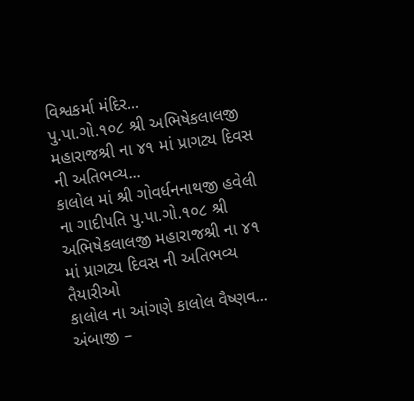વિશ્વકર્મા મંદિર...
પુ.પા.ગો.૧૦૮ શ્રી અભિષેકલાલજી મહારાજશ્રી ના ૪૧ માં પ્રાગટ્ય દિવસ ની અતિભવ્ય...
કાલોલ માં શ્રી ગોવર્ધનનાથજી હવેલી ના ગાદીપતિ પુ.પા.ગો.૧૦૮ શ્રી અભિષેકલાલજી મહારાજશ્રી ના ૪૧ માં પ્રાગટ્ય દિવસ ની અતિભવ્ય તૈયારીઓ
કાલોલ ના આંગણે કાલોલ વૈષ્ણવ...
અંબાજી –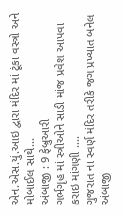એન.એસ.યું.આઇ દ્વારા મંદિર માં ટૂંકા વસ્ત્રો અને મોબાઈલ સાથે...
અંબાજી : 9 ફેબ્રુઆરી
ગર્ભગૃહ માં સ્ત્રીઓને સાડી માંજ પ્રવેશ આપવા કરાઇ માંગણી ....
ગુજરાત ના સ્વર્ણ મંદિર તરીકે જગ પ્રખ્યાત બનેલ અંબાજી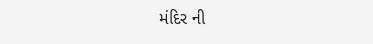મંદિર ની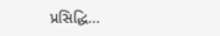પ્રસિદ્ધિ...